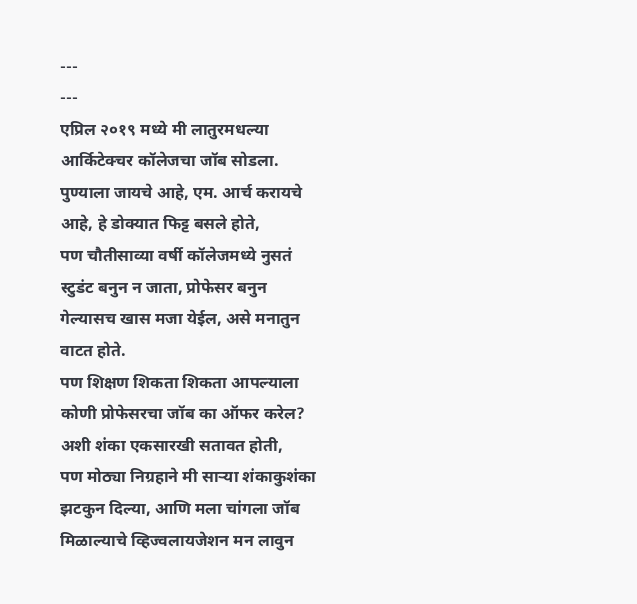---
---
एप्रिल २०१९ मध्ये मी लातुरमधल्या आर्किटेक्चर कॉलेजचा जॉब सोडला.
पुण्याला जायचे आहे, एम. आर्च करायचे आहे, हे डोक्यात फिट्ट बसले होते,
पण चौतीसाव्या वर्षी कॉलेजमध्ये नुसतं स्टुडंट बनुन न जाता, प्रोफेसर बनुन गेल्यासच खास मजा येईल, असे मनातुन वाटत होते.
पण शिक्षण शिकता शिकता आपल्याला कोणी प्रोफेसरचा जॉब का ऑफर करेल? अशी शंका एकसारखी सतावत होती,
पण मोठ्या निग्रहाने मी साऱ्या शंकाकुशंका झटकुन दिल्या, आणि मला चांगला जॉब मिळाल्याचे व्हिज्वलायजेशन मन लावुन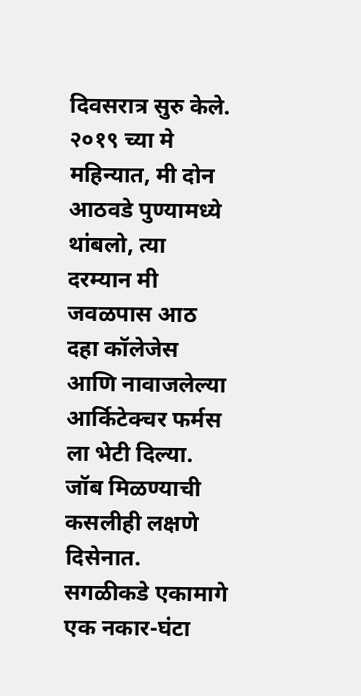दिवसरात्र सुरु केले.
२०१९ च्या मे महिन्यात, मी दोन आठवडे पुण्यामध्ये थांबलो, त्या दरम्यान मी जवळपास आठ दहा कॉलेजेस आणि नावाजलेल्या आर्किटेक्चर फर्मस ला भेटी दिल्या.
जॉब मिळण्याची कसलीही लक्षणे दिसेनात.
सगळीकडे एकामागे एक नकार-घंटा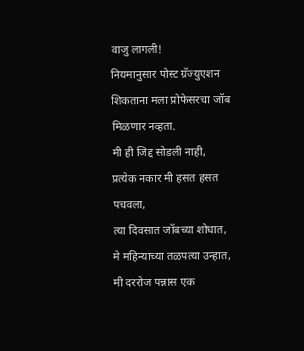वाजु लागली!
नियमानुसार पोस्ट ग्रॅज्युएशन शिकताना मला प्रोफेसरचा जॉब मिळणार नव्हता.
मी ही जिद्द सोडली नाही,
प्रत्येक नकार मी हसत हसत पचवला,
त्या दिवसात जॉबच्या शोधात, मे महिन्याच्या तळपत्या उन्हात, मी दररोज पन्नास एक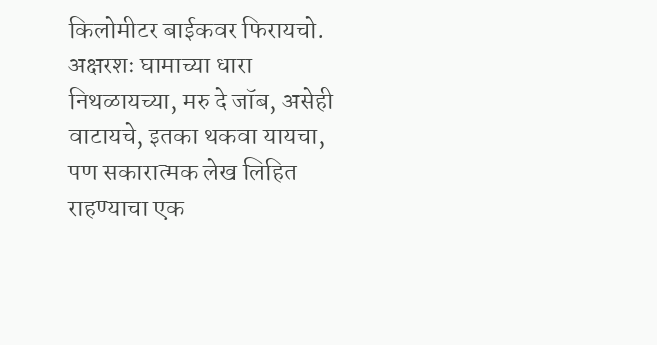किलोमीटर बाईकवर फिरायचो.
अक्षरशः घामाच्या धारा निथळायच्या, मरु दे जॉब, असेही वाटायचे, इतका थकवा यायचा,
पण सकारात्मक लेख लिहित राहण्याचा एक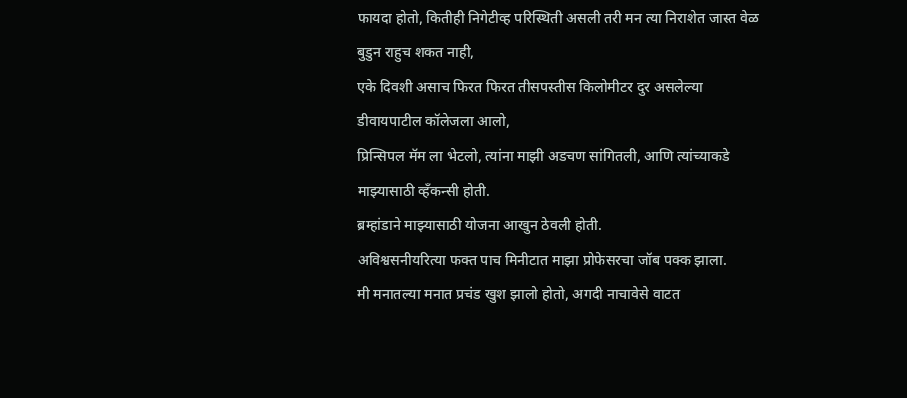फायदा होतो, कितीही निगेटीव्ह परिस्थिती असली तरी मन त्या निराशेत जास्त वेळ बुडुन राहुच शकत नाही,
एके दिवशी असाच फिरत फिरत तीसपस्तीस किलोमीटर दुर असलेल्या डीवायपाटील कॉलेजला आलो,
प्रिन्सिपल मॅम ला भेटलो, त्यांना माझी अडचण सांगितली, आणि त्यांच्याकडे माझ्यासाठी व्हॅंकन्सी होती.
ब्रम्हांडाने माझ्यासाठी योजना आखुन ठेवली होती.
अविश्वसनीयरित्या फक्त पाच मिनीटात माझा प्रोफेसरचा जॉब पक्क झाला.
मी मनातल्या मनात प्रचंड खुश झालो होतो, अगदी नाचावेसे वाटत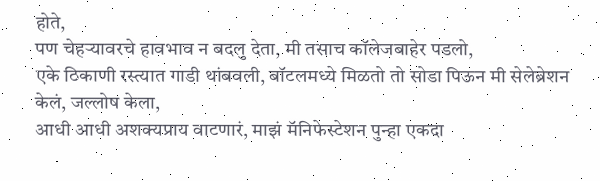होते,
पण चेहऱ्यावरचे हावभाव न बदलु देता, मी तसाच कॉलेजबाहेर पडलो,
एके ठिकाणी रस्त्यात गाडी थांबवली, बॉटलमध्ये मिळतो तो सोडा पिऊन मी सेलेब्रेशन केलं, जल्लोष केला,
आधी आधी अशक्यप्राय वाटणारं, माझं मॅनिफेस्टेशन पुन्हा एकदा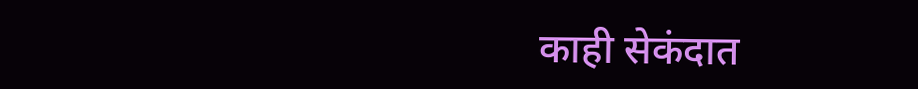काही सेकंदात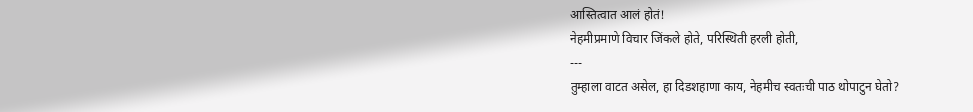आस्तित्वात आलं होतं!
नेहमीप्रमाणे विचार जिंकले होते, परिस्थिती हरली होती,
---
तुम्हाला वाटत असेल, हा दिडशहाणा काय, नेहमीच स्वतःची पाठ थोपाटुन घेतो?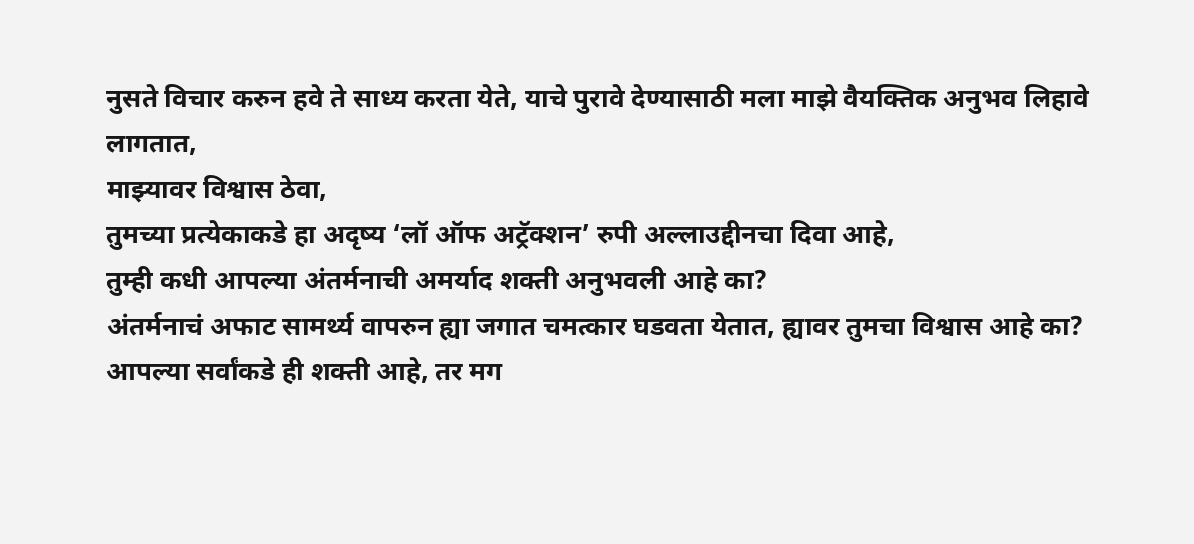नुसते विचार करुन हवे ते साध्य करता येते, याचे पुरावे देण्यासाठी मला माझे वैयक्तिक अनुभव लिहावे लागतात,
माझ्यावर विश्वास ठेवा,
तुमच्या प्रत्येकाकडे हा अदृष्य ‘लॉ ऑफ अट्रॅक्शन’ रुपी अल्लाउद्दीनचा दिवा आहे,
तुम्ही कधी आपल्या अंतर्मनाची अमर्याद शक्ती अनुभवली आहे का?
अंतर्मनाचं अफाट सामर्थ्य वापरुन ह्या जगात चमत्कार घडवता येतात, ह्यावर तुमचा विश्वास आहे का?
आपल्या सर्वांकडे ही शक्ती आहे, तर मग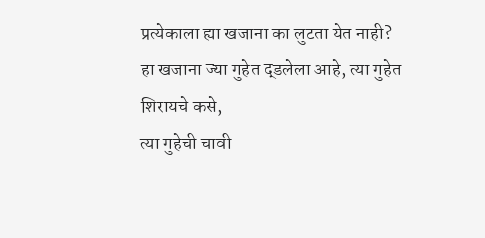प्रत्येकाला ह्या खजाना का लुटता येत नाही?
हा खजाना ज्या गुहेत द्डलेला आहे, त्या गुहेत शिरायचे कसे,
त्या गुहेची चावी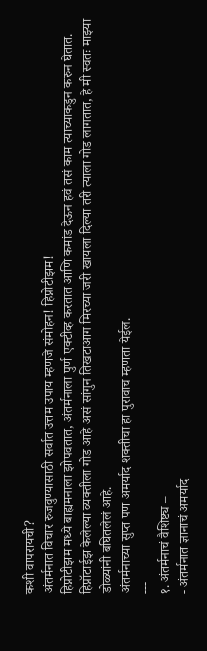कशी वापरायची?
अंतर्मनात विचार रुजवुण्यासाठी सर्वात उत्तम उपाय म्हणजे संमोहन! हिप्नोटीझम!
हिप्नोटीझम मध्ये बाह्यमनाला झोपवतात, अंतर्मनाला पुर्ण एक्टीव्ह करतात आणि कमांड देऊन हवं तसं काम त्याच्याकडुन करुन घेतात.
हिप्नॉटाईझ केलेल्या व्यक्तीला गोड आहे असं सांगुन तिखटाआग मिरच्या जरी खायला दिल्या तरी त्याला गोड लागतात, हे मी स्वतः माझ्या डोळ्यांनी बघितलेलं आहे.
अंतर्मनाच्या सुप्त पण अमर्याद शक्तीचा हा पुरावाच म्हणता येईल.
---
१. अंतर्मनाचं वैशिष्ट्य –
- अंतर्मनात ज्ञानाचं अमर्याद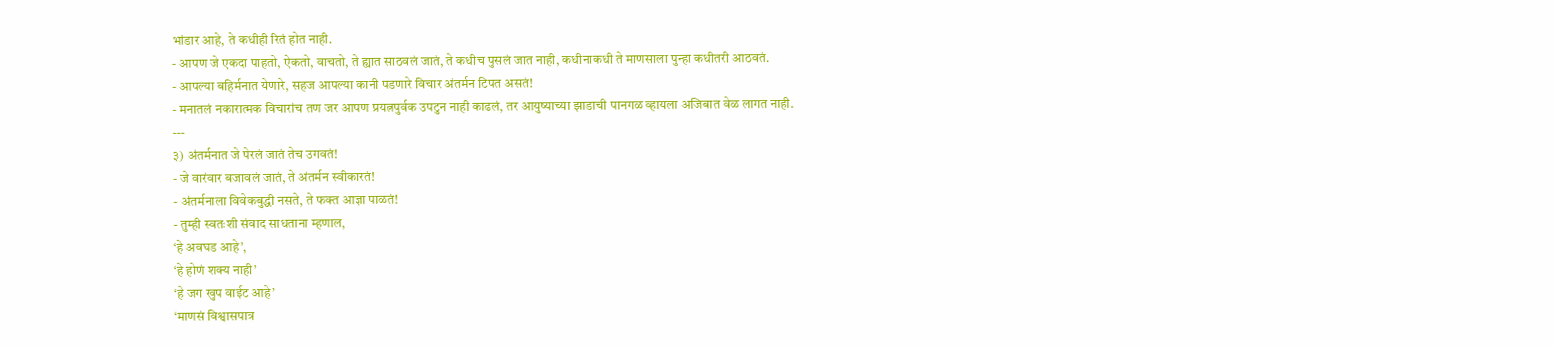भांडार आहे, ते कधीही रितं होत नाही.
- आपण जे एकदा पाहतो, ऐकतो, वाचतो, ते ह्यात साठवलं जातं, ते कधीच पुसलं जात नाही, कधीनाकधी ते माणसाला पुन्हा कधीतरी आठवतं.
- आपल्या बहिर्मनात येणारे, सहज आपल्या कानी पडणारे विचार अंतर्मन टिपत असतं!
- मनातलं नकारात्मक विचारांच तण जर आपण प्रयत्नपुर्वक उपटुन नाही काढलं, तर आयुष्याच्या झाडाची पानगळ व्हायला अजिबात वेळ लागत नाही.
---
३) अंतर्मनात जे पेरलं जातं तेच उगवतं!
- जे वारंवार बजावलं जातं, ते अंतर्मन स्वीकारतं!
- अंतर्मनाला विवेकबुद्धी नसते, ते फक्त आज्ञा पाळतं!
- तुम्ही स्वतःशी संवाद साधताना म्हणाल,
‘हे अवघड आहे’,
‘हे होणं शक्य नाही’
‘हे जग खुप वाईट आहे’
‘माणसं विश्वासपात्र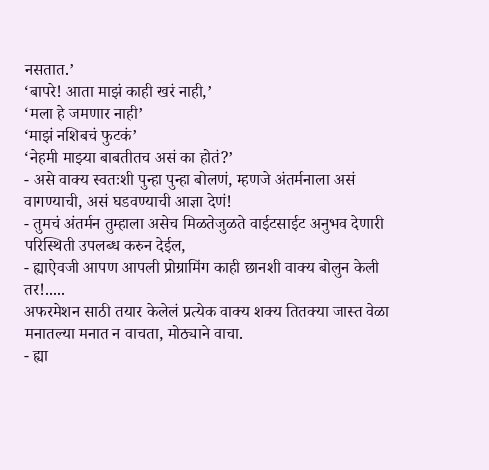नसतात.’
‘बापरे! आता माझं काही खरं नाही,’
‘मला हे जमणार नाही’
‘माझं नशिबचं फुटकं’
‘नेहमी माझ्या बाबतीतच असं का होतं?’
- असे वाक्य स्वतःशी पुन्हा पुन्हा बोलणं, म्हणजे अंतर्मनाला असं वागण्याची, असं घडवण्याची आज्ञा देणं!
- तुमचं अंतर्मन तुम्हाला असेच मिळतेजुळते वाईटसाईट अनुभव देणारी परिस्थिती उपलब्ध करुन देईल,
- ह्याऐवजी आपण आपली प्रोग्रामिंग काही छानशी वाक्य बोलुन केली तर!.....
अफरमेशन साठी तयार केलेलं प्रत्येक वाक्य शक्य तितक्या जास्त वेळा मनातल्या मनात न वाचता, मोठ्याने वाचा.
- ह्या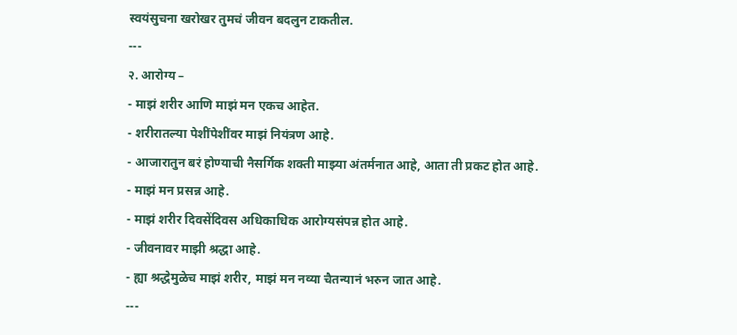स्वयंसुचना खरोखर तुमचं जीवन बदलुन टाकतील.
---
२. आरोग्य –
- माझं शरीर आणि माझं मन एकच आहेत.
- शरीरातल्या पेशींपेशींवर माझं नियंत्रण आहे.
- आजारातुन बरं होण्याची नैसर्गिक शक्ती माझ्या अंतर्मनात आहे, आता ती प्रकट होत आहे.
- माझं मन प्रसन्न आहे.
- माझं शरीर दिवसेंदिवस अधिकाधिक आरोग्यसंपन्न होत आहे.
- जीवनावर माझी श्रद्धा आहे.
- ह्या श्रद्धेमुळेच माझं शरीर, माझं मन नव्या चैतन्यानं भरुन जात आहे.
---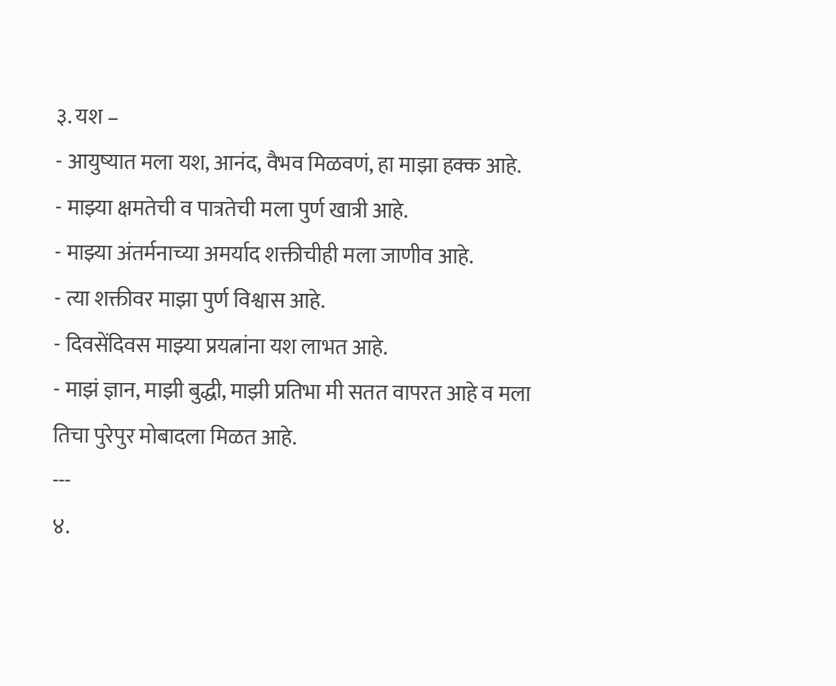३. यश –
- आयुष्यात मला यश, आनंद, वैभव मिळवणं, हा माझा हक्क आहे.
- माझ्या क्षमतेची व पात्रतेची मला पुर्ण खात्री आहे.
- माझ्या अंतर्मनाच्या अमर्याद शक्तीचीही मला जाणीव आहे.
- त्या शक्तीवर माझा पुर्ण विश्वास आहे.
- दिवसेंदिवस माझ्या प्रयत्नांना यश लाभत आहे.
- माझं ज्ञान, माझी बुद्धी, माझी प्रतिभा मी सतत वापरत आहे व मला तिचा पुरेपुर मोबादला मिळत आहे.
---
४.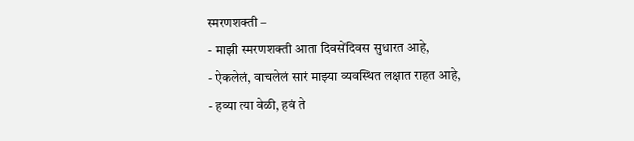स्मरणशक्ती –
- माझी स्मरणशक्ती आता दिवसेंदिवस सुधारत आहे,
- ऐकलेलं, वाचलेलं सारं माझ्या व्यवस्थित लक्षात राहत आहे,
- हव्या त्या वेळी, हवं ते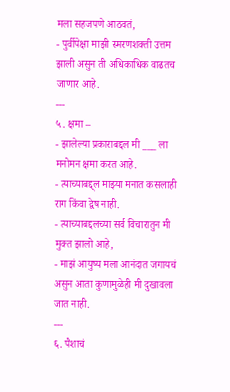मला सहजपणे आठवतं,
- पुर्वीपेक्षा माझी स्मरणशक्ती उत्तम झाली असुन ती अधिकाधिक वाढतच जाणार आहे.
---
५. क्षमा –
- झालेल्या प्रकाराबद्दल मी ___ ला मनोमन क्षमा करत आहे.
- त्याच्याबद्द्ल माझ्या मनात कसलाही राग किंवा द्वेष नाही.
- त्याच्याबद्दलच्या सर्व विचारातुन मी मुक्त झालो आहे,
- माझं आयुष्य मला आनंदात जगायचं असुन आता कुणामुळेही मी दुखावला जात नाही.
---
६. पैशाचं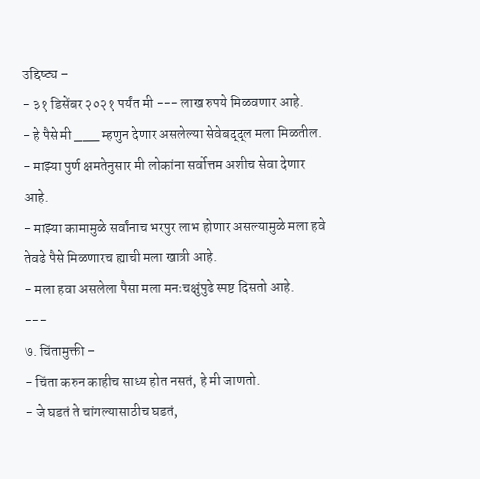उद्दिष्ट्य –
- ३१ डिसेंबर २०२१ पर्यंत मी --- लाख रुपये मिळवणार आहे.
- हे पैसे मी ___ म्हणुन देणार असलेल्या सेवेबद्द्ल मला मिळतील.
- माझ्या पुर्ण क्षमतेनुसार मी लोकांना सर्वोत्तम अशीच सेवा देणार आहे.
- माझ्या कामामुळे सर्वांनाच भरपुर लाभ होणार असल्यामुळे मला हवे तेवढे पैसे मिळणारच ह्याची मला खात्री आहे.
- मला हवा असलेला पैसा मला मनःचक्षुंपुढे स्पष्ट दिसतो आहे.
---
७. चिंतामुक्ती –
- चिंता करुन काहीच साध्य होत नसतं, हे मी जाणतो.
- जे घडतं ते चांगल्यासाठीच घडतं,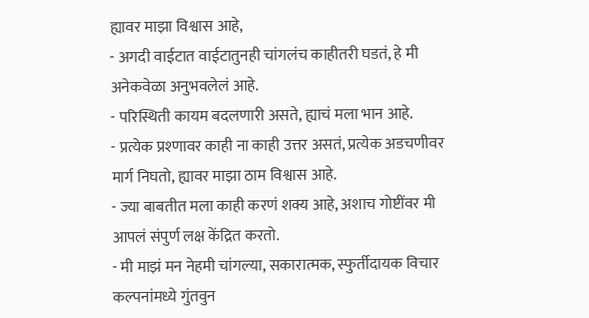ह्यावर माझा विश्वास आहे,
- अगदी वाईटात वाईटातुनही चांगलंच काहीतरी घडतं, हे मी अनेकवेळा अनुभवलेलं आहे.
- परिस्थिती कायम बदलणारी असते, ह्याचं मला भान आहे.
- प्रत्येक प्रश्णावर काही ना काही उत्तर असतं, प्रत्येक अडचणीवर मार्ग निघतो, ह्यावर माझा ठाम विश्वास आहे.
- ज्या बाबतीत मला काही करणं शक्य आहे, अशाच गोष्टींवर मी आपलं संपुर्ण लक्ष केंद्रित करतो.
- मी माझं मन नेहमी चांगल्या, सकारात्मक, स्फुर्तीदायक विचार कल्पनांमध्ये गुंतवुन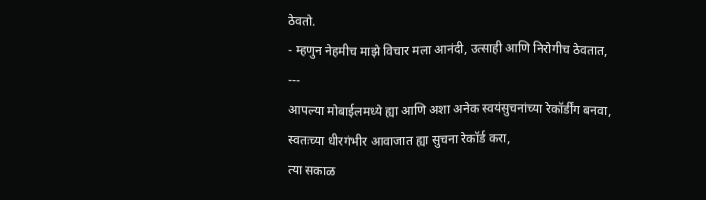ठेवतो.
- म्हणुन नेहमीच माझे विचार मला आनंदी, उत्साही आणि निरोगीच ठेवतात,
---
आपल्या मोबाईलमध्ये ह्या आणि अशा अनेक स्वयंसुचनांच्या रेकॉर्डींग बनवा,
स्वतःच्या धीरगंभीर आवाजात ह्या सुचना रेकॉर्ड करा,
त्या सकाळ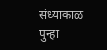संध्याकाळ पुन्हा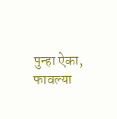पुन्हा ऐका,
फावल्या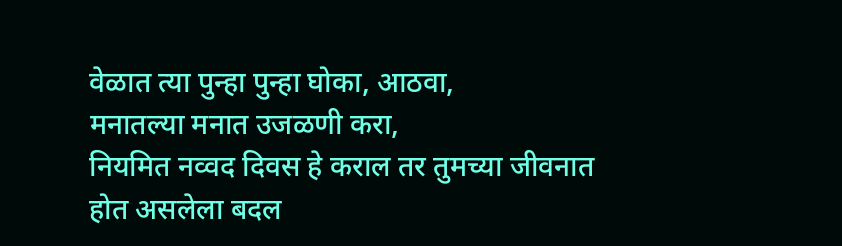वेळात त्या पुन्हा पुन्हा घोका, आठवा,
मनातल्या मनात उजळणी करा,
नियमित नव्वद दिवस हे कराल तर तुमच्या जीवनात होत असलेला बदल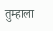तुम्हाला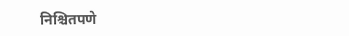निश्चितपणे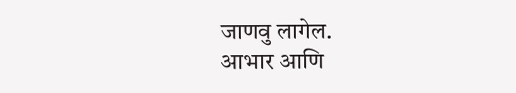जाणवु लागेल.
आभार आणि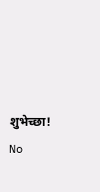शुभेच्छा!
No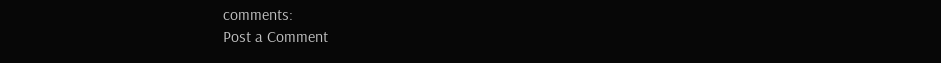comments:
Post a Comment